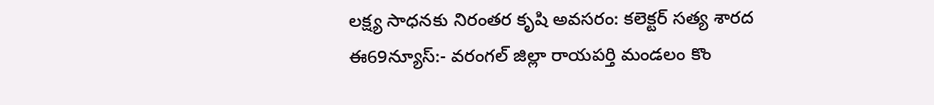లక్ష్య సాధనకు నిరంతర కృషి అవసరం: కలెక్టర్ సత్య శారద
ఈ69న్యూస్:- వరంగల్ జిల్లా రాయపర్తి మండలం కొం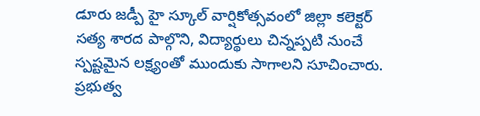డూరు జడ్పీ హై స్కూల్ వార్షికోత్సవంలో జిల్లా కలెక్టర్ సత్య శారద పాల్గొని, విద్యార్థులు చిన్నప్పటి నుంచే స్పష్టమైన లక్ష్యంతో ముందుకు సాగాలని సూచించారు. ప్రభుత్వ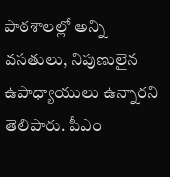పాఠశాలల్లో అన్ని వసతులు, నిపుణులైన ఉపాధ్యాయులు ఉన్నారని తెలిపారు. పీఎం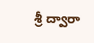శ్రీ ద్వారా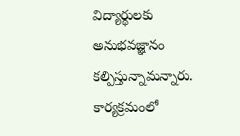విద్యార్థులకు అనుభవజ్ఞానం కల్పిస్తున్నామన్నారు. కార్యక్రమంలో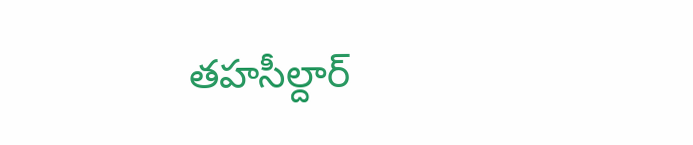తహసీల్దార్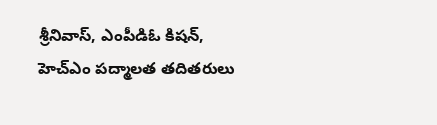శ్రీనివాస్, ఎంపీడిఓ కిషన్, హెచ్ఎం పద్మాలత తదితరులు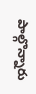పాల్గొన్నారు